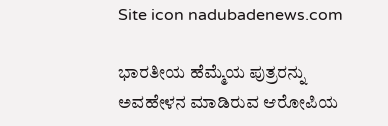Site icon nadubadenews.com

ಭಾರತೀಯ ಹೆಮ್ಮೆಯ ಪುತ್ರರನ್ನು ಅವಹೇಳನ ಮಾಡಿರುವ ಆರೋಪಿಯ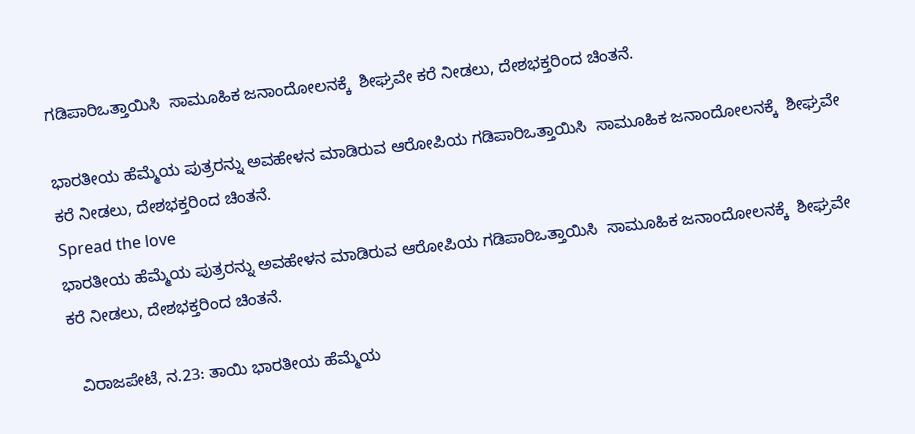ಗಡಿಪಾರಿಒತ್ತಾಯಿಸಿ  ಸಾಮೂಹಿಕ ಜನಾಂದೋಲನಕ್ಕೆ  ಶೀಘ್ರವೇ ಕರೆ ನೀಡಲು, ದೇಶಭಕ್ತರಿಂದ ಚಿಂತನೆ.

ಭಾರತೀಯ ಹೆಮ್ಮೆಯ ಪುತ್ರರನ್ನು ಅವಹೇಳನ ಮಾಡಿರುವ ಆರೋಪಿಯ ಗಡಿಪಾರಿಒತ್ತಾಯಿಸಿ  ಸಾಮೂಹಿಕ ಜನಾಂದೋಲನಕ್ಕೆ  ಶೀಘ್ರವೇ ಕರೆ ನೀಡಲು, ದೇಶಭಕ್ತರಿಂದ ಚಿಂತನೆ.
Spread the love
ಭಾರತೀಯ ಹೆಮ್ಮೆಯ ಪುತ್ರರನ್ನು ಅವಹೇಳನ ಮಾಡಿರುವ ಆರೋಪಿಯ ಗಡಿಪಾರಿಒತ್ತಾಯಿಸಿ  ಸಾಮೂಹಿಕ ಜನಾಂದೋಲನಕ್ಕೆ  ಶೀಘ್ರವೇ ಕರೆ ನೀಡಲು, ದೇಶಭಕ್ತರಿಂದ ಚಿಂತನೆ.

  ವಿರಾಜಪೇಟೆ, ನ.23: ತಾಯಿ ಭಾರತೀಯ ಹೆಮ್ಮೆಯ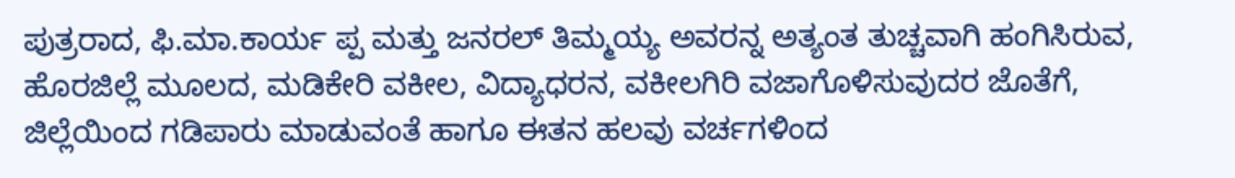ಪುತ್ರರಾದ, ಫಿ.ಮಾ.ಕಾರ್ಯ ಪ್ಪ ಮತ್ತು ಜನರಲ್‌ ತಿಮ್ಮಯ್ಯ ಅವರನ್ನ ಅತ್ಯಂತ ತುಚ್ಚವಾಗಿ ಹಂಗಿಸಿರುವ, ಹೊರಜಿಲ್ಲೆ ಮೂಲದ, ಮಡಿಕೇರಿ ವಕೀಲ, ವಿದ್ಯಾಧರನ, ವಕೀಲಗಿರಿ ವಜಾಗೊಳಿಸುವುದರ ಜೊತೆಗೆ,  ಜಿಲ್ಲೆಯಿಂದ ಗಡಿಪಾರು ಮಾಡುವಂತೆ ಹಾಗೂ ಈತನ ಹಲವು ವರ್ಚಗಳಿಂದ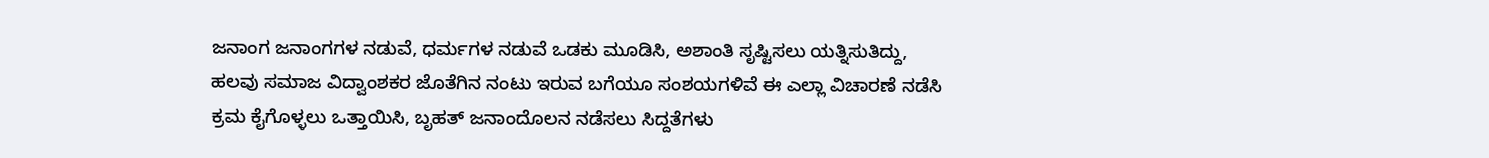ಜನಾಂಗ ಜನಾಂಗಗಳ ನಡುವೆ, ಧರ್ಮಗಳ ನಡುವೆ ಒಡಕು ಮೂಡಿಸಿ, ಅಶಾಂತಿ ಸೃಷ್ಟಿಸಲು ಯತ್ನಿಸುತಿದ್ದು, ಹಲವು ಸಮಾಜ ವಿದ್ವಾಂಶಕರ ಜೊತೆಗಿನ ನಂಟು ಇರುವ ಬಗೆಯೂ ಸಂಶಯಗಳಿವೆ ಈ ಎಲ್ಲಾ ವಿಚಾರಣೆ ನಡೆಸಿ ಕ್ರಮ ಕೈಗೊಳ್ಳಲು ಒತ್ತಾಯಿಸಿ, ಬೃಹತ್‌ ಜನಾಂದೊಲನ ನಡೆಸಲು ಸಿದ್ದತೆಗಳು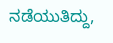ನಡೆಯುತಿದ್ದು,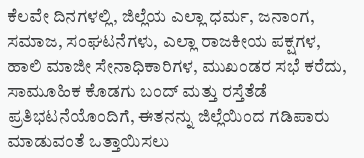ಕೆಲವೇ ದಿನಗಳಲ್ಲಿ, ಜಿಲ್ಲೆಯ ಎಲ್ಲಾ ಧರ್ಮ, ಜನಾಂಗ, ಸಮಾಜ, ಸಂಘಟನೆಗಳು, ಎಲ್ಲಾ ರಾಜಕೀಯ ಪಕ್ಷಗಳ, ಹಾಲಿ ಮಾಜೀ ಸೇನಾಧಿಕಾರಿಗಳ, ಮುಖಂಡರ ಸಭೆ ಕರೆದು, ಸಾಮೂಹಿಕ ಕೊಡಗು ಬಂದ್‌ ಮತ್ತು ರಸ್ತೆತೆಡೆ ಪ್ರತಿಭಟನೆಯೊಂದಿಗೆ, ಈತನನ್ನು ಜಿಲ್ಲೆಯಿಂದ ಗಡಿಪಾರು ಮಾಡುವಂತೆ ಒತ್ತಾಯಿಸಲು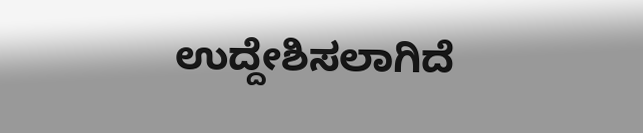ಉದ್ದೇಶಿಸಲಾಗಿದೆ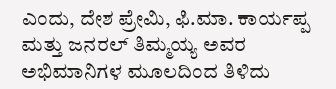ಎಂದು, ದೇಶ ಪ್ರೇಮಿ, ಫಿ.ಮಾ. ಕಾರ್ಯಪ್ಪ ಮತ್ತು ಜನರಲ್‌ ತಿಮ್ಮಯ್ಯ ಅವರ ಅಭಿಮಾನಿಗಳ ಮೂಲದಿಂದ ತಿಳಿದು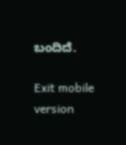ಬಂದಿದೆ.

Exit mobile version